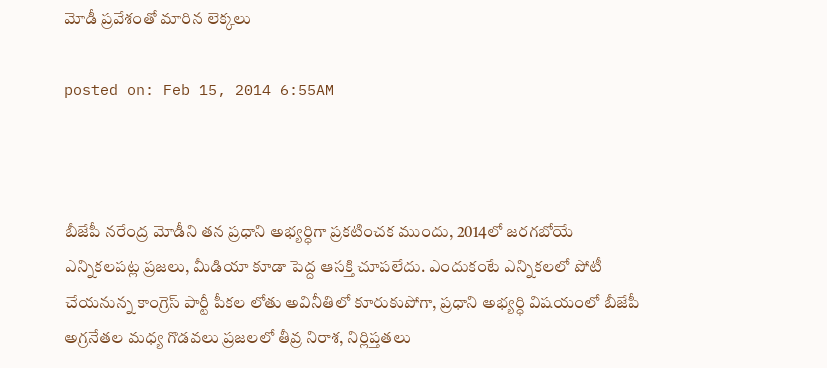మోడీ ప్రవేశంతో మారిన లెక్కలు

posted on: Feb 15, 2014 6:55AM



బీజేపీ నరేంద్ర మోడీని తన ప్రధాని అభ్యర్ధిగా ప్రకటించక ముందు, 2014లో జరగబోయే ఎన్నికలపట్ల ప్రజలు, మీడియా కూడా పెద్ద ఆసక్తి చూపలేదు. ఎందుకంటే ఎన్నికలలో పోటీ చేయనున్న కాంగ్రెస్ పార్టీ పీకల లోతు అవినీతిలో కూరుకుపోగా, ప్రధాని అభ్యర్ధి విషయంలో బీజేపీ అగ్రనేతల మధ్య గొడవలు ప్రజలలో తీవ్ర నిరాశ, నిర్లిప్తతలు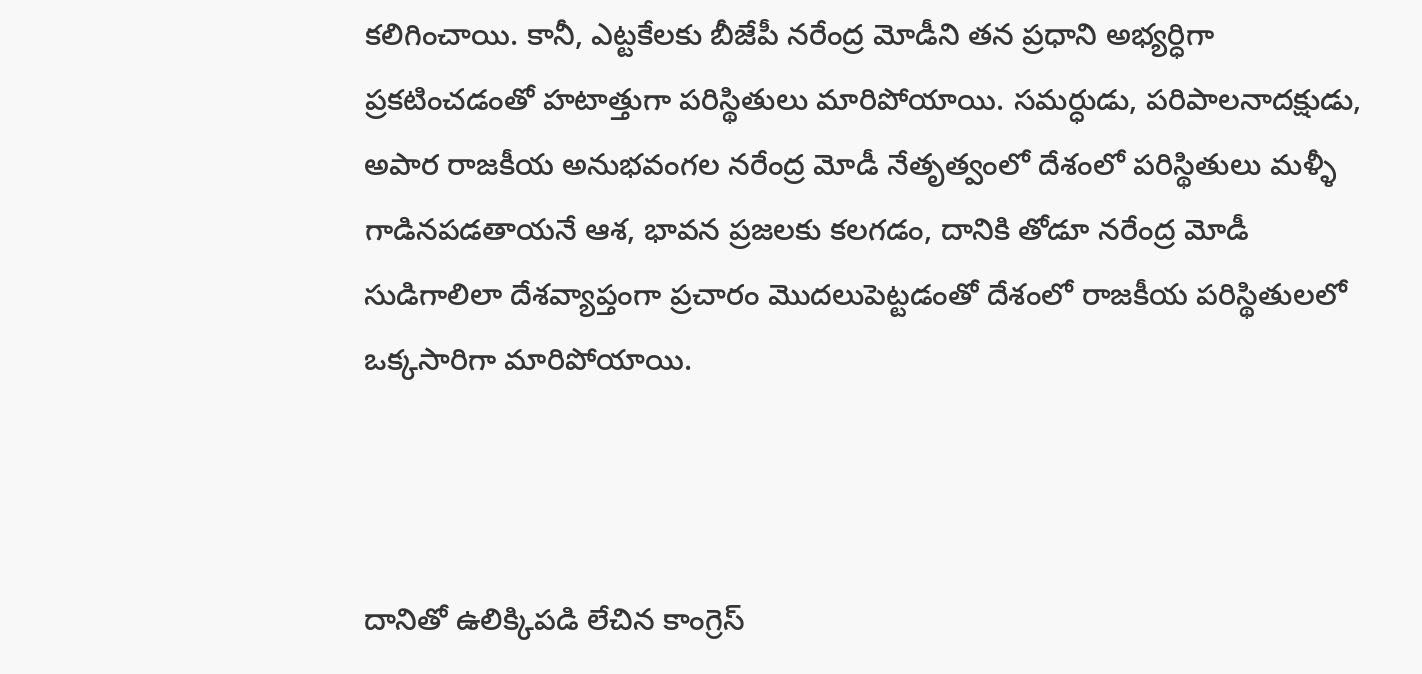కలిగించాయి. కానీ, ఎట్టకేలకు బీజేపీ నరేంద్ర మోడీని తన ప్రధాని అభ్యర్ధిగా ప్రకటించడంతో హటాత్తుగా పరిస్థితులు మారిపోయాయి. సమర్ధుడు, పరిపాలనాదక్షుడు, అపార రాజకీయ అనుభవంగల నరేంద్ర మోడీ నేతృత్వంలో దేశంలో పరిస్థితులు మళ్ళీ గాడినపడతాయనే ఆశ, భావన ప్రజలకు కలగడం, దానికి తోడూ నరేంద్ర మోడీ సుడిగాలిలా దేశవ్యాప్తంగా ప్రచారం మొదలుపెట్టడంతో దేశంలో రాజకీయ పరిస్థితులలో ఒక్కసారిగా మారిపోయాయి.



దానితో ఉలిక్కిపడి లేచిన కాంగ్రెస్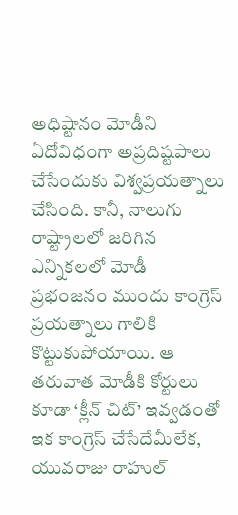అధిష్టానం మోడీని ఏదోవిధంగా అప్రదిష్టపాలు చేసేందుకు విశ్వప్రయత్నాలు చేసింది. కానీ, నాలుగు రాష్ట్రాలలో జరిగిన ఎన్నికలలో మోడీ ప్రభంజనం ముందు కాంగ్రెస్ ప్రయత్నాలు గాలికి కొట్టుకుపోయాయి. ఆ తరువాత మోడీకి కోర్టులు కూడా ‘క్లీన్ చిట్’ ఇవ్వడంతో ఇక కాంగ్రెస్ చేసేదేమీలేక, యువరాజు రాహుల్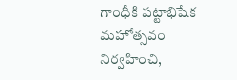గాంధీకి పట్టాభిషేక మహోత్సవం నిర్వహించి,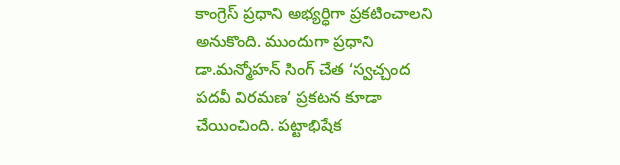కాంగ్రెస్ ప్రధాని అభ్యర్ధిగా ప్రకటించాలని అనుకొంది. ముందుగా ప్రధాని డా.మన్మోహన్ సింగ్ చేత ‘స్వచ్చంద పదవీ విరమణ’ ప్రకటన కూడా చేయించింది. పట్టాభిషేక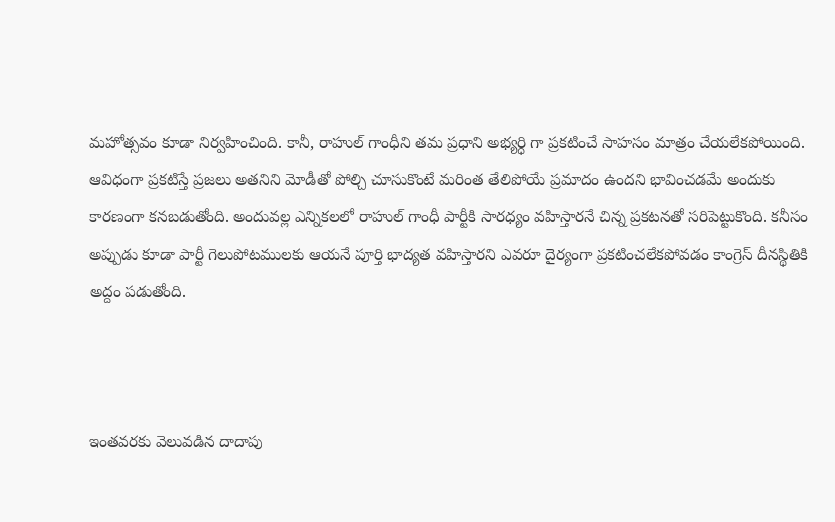మహోత్సవం కూడా నిర్వహించింది. కానీ, రాహుల్ గాంధీని తమ ప్రధాని అభ్యర్ధి గా ప్రకటించే సాహసం మాత్రం చేయలేకపోయింది. ఆవిధంగా ప్రకటిస్తే ప్రజలు అతనిని మోడీతో పోల్చి చూసుకొంటే మరింత తేలిపోయే ప్రమాదం ఉందని భావించడమే అందుకు కారణంగా కనబడుతోంది. అందువల్ల ఎన్నికలలో రాహుల్ గాంధీ పార్టీకి సారధ్యం వహిస్తారనే చిన్న ప్రకటనతో సరిపెట్టుకొంది. కనీసం అప్పుడు కూడా పార్టీ గెలుపోటములకు ఆయనే పూర్తి భాద్యత వహిస్తారని ఎవరూ దైర్యంగా ప్రకటించలేకపోవడం కాంగ్రెస్ దీనస్థితికి అద్దం పడుతోంది.



ఇంతవరకు వెలువడిన దాదాపు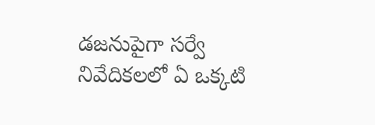డజనుపైగా సర్వే నివేదికలలో ఏ ఒక్కటి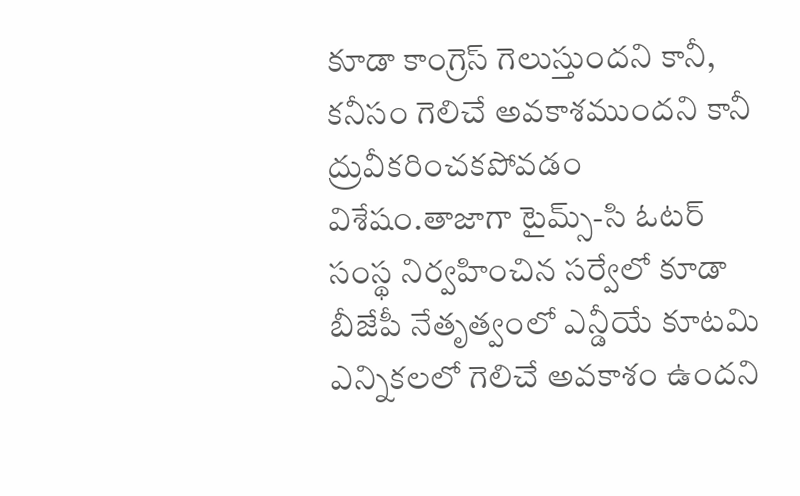కూడా కాంగ్రెస్ గెలుస్తుందని కానీ, కనీసం గెలిచే అవకాశముందని కానీ ద్రువీకరించకపోవడం విశేషం.తాజాగా టైమ్స్-సి ఓటర్ సంస్థ నిర్వహించిన సర్వేలో కూడా బీజేపీ నేతృత్వంలో ఎన్డీయే కూటమి ఎన్నికలలో గెలిచే అవకాశం ఉందని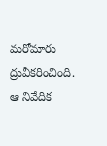మరోమారు ద్రువీకరించింది. ఆ నివేదిక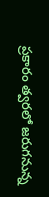ప్రకారం త్వరలో జరుగనున్న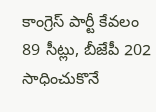కాంగ్రెస్ పార్టీ కేవలం 89 సీట్లు, బీజేపీ 202 సాధించుకొనే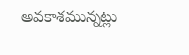అవకాశమున్నట్లు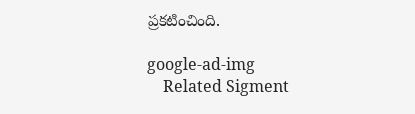ప్రకటించింది.

google-ad-img
    Related Sigment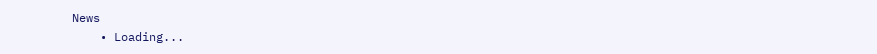News
    • Loading...